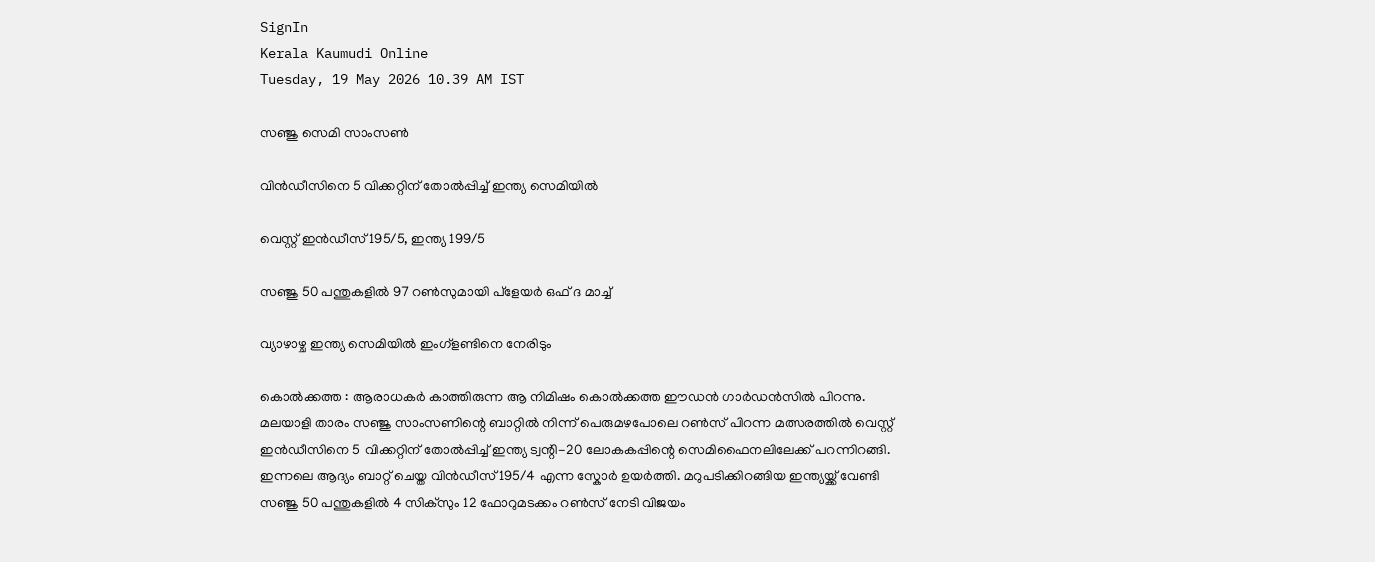SignIn
Kerala Kaumudi Online
Tuesday, 19 May 2026 10.39 AM IST

സഞ്ജു സെമി സാംസൺ

വിൻഡീസിനെ 5 വിക്കറ്റിന് തോൽപ്പിച്ച് ഇന്ത്യ സെമിയിൽ

വെസ്റ്റ് ഇൻഡീസ് 195/5, ഇന്ത്യ 199/5

സഞ്ജു 50 പന്തുകളിൽ 97 റൺസുമായി പ്ളേയർ ഒഫ് ദ മാച്ച്

വ്യാഴാഴ്ച ഇന്ത്യ സെമിയിൽ ഇംഗ്ളണ്ടിനെ നേരിടും

കൊൽക്കത്ത : ആരാധകർ കാത്തിരുന്ന ആ നിമിഷം കൊൽക്കത്ത ഈഡൻ ഗാർഡൻസിൽ പിറന്നു. മലയാളി താരം സഞ്ജു സാംസണിന്റെ ബാറ്റിൽ നിന്ന് പെരുമഴപോലെ റൺസ് പിറന്ന മത്സരത്തിൽ വെസ്റ്റ് ഇൻഡീസിനെ 5 വിക്കറ്റിന് തോൽപ്പിച്ച് ഇന്ത്യ ട്വന്റി-20 ലോകകപ്പിന്റെ സെമിഫൈനലിലേക്ക് പറന്നിറങ്ങി. ഇന്നലെ ആദ്യം ബാറ്റ് ചെയ്ത വിൻഡീസ് 195/4 എന്ന സ്കോർ ഉയർത്തി. മറുപടിക്കിറങ്ങിയ ഇന്ത്യയ്ക്ക് വേണ്ടി സഞ്ജു 50 പന്തുകളിൽ 4 സിക്സും 12 ഫോറുമടക്കം റൺസ് നേടി വിജയം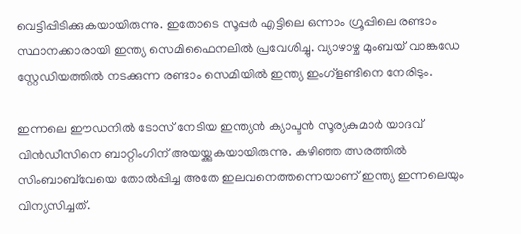വെട്ടിപ്പിടിക്കുകയായിരുന്നു. ഇതോടെ സൂപ്പർ എട്ടിലെ ഒന്നാം ഗ്രൂപ്പിലെ രണ്ടാം സ്ഥാനക്കാരായി ഇന്ത്യ സെമിഫൈനലിൽ പ്രവേശിച്ചു. വ്യാഴാഴ്ച മുംബയ് വാങ്കഡേ സ്റ്റേഡിയത്തിൽ നടക്കുന്ന രണ്ടാം സെമിയിൽ ഇന്ത്യ ഇംഗ്ളണ്ടിനെ നേരിടും.

ഇന്നലെ ഈഡനിൽ ടോസ് നേടിയ ഇന്ത്യൻ ക്യാപ്ടൻ സൂര്യകുമാർ യാദവ് വിൻഡീസിനെ ബാറ്റിംഗിന് അയയ്ക്കുകയായിരുന്നു. കഴിഞ്ഞ ത്സരത്തിൽ സിംബാബ്‌വേയെ തോൽപ്പിച്ച അതേ ഇലവനെത്തന്നെയാണ് ഇന്ത്യ ഇന്നലെയും വിന്യസിച്ചത്.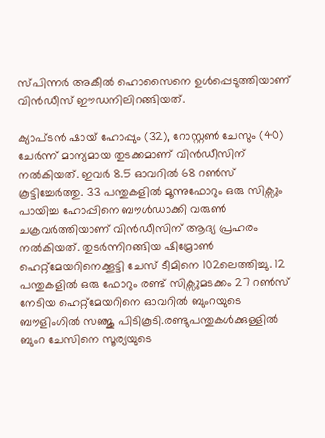സ്പിന്നർ അകീൽ ഹൊസൈനെ ഉൾപ്പെടുത്തിയാണ് വിൻഡീസ് ഈഡനിലിറങ്ങിയത്.

ക്യാപ്‌ട‌ൻ ഷായ് ഹോപ്പും (32), റോസ്റ്റൺ ചേസും (40) ചേർന്ന് മാന്യമായ തുടക്കമാണ് വിൻഡീസിന് നൽകിയത്. ഇവർ 8.5 ഓവറിൽ 68 റൺസ് കൂട്ടിച്ചേർത്തു. 33 പന്തുകളിൽ മൂന്നുഫോറും ഒരു സിക്സും പായിച്ച ഹോപ്പിനെ ബൗൾഡാക്കി വരുൺ ചക്രവർത്തിയാണ് വിൻഡീസിന് ആദ്യ പ്രഹരം നൽകിയത്. തുടർന്നിറങ്ങിയ ഷിമ്രോൺ ഹെറ്റ്മേയറിനെക്കൂട്ടി ചേസ് ടീമിനെ 102ലെത്തിച്ചു. 12 പന്തുകളിൽ ഒരു ഫോറും രണ്ട് സിക്സുമടക്കം 27 റൺസ് നേടിയ ഹെറ്റ്മേയറിനെ ഓവറിൽ ബുംറയുടെ ബൗളിംഗിൽ സഞ്ജു പിടികൂടി.രണ്ടുപന്തുകൾക്കുള്ളിൽ ബുംറ ചേസിനെ സൂര്യയുടെ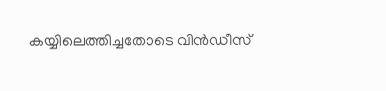കയ്യിലെത്തിച്ചതോടെ വിൻഡീസ്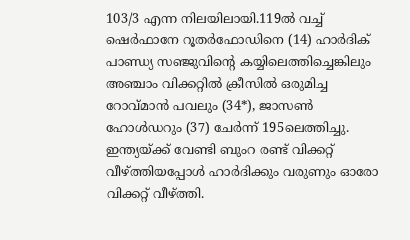103/3 എന്ന നിലയിലായി.119ൽ വച്ച് ഷെർഫാനേ റൂതർഫോഡിനെ (14) ഹാർദിക് പാണ്ഡ്യ സഞ്ജുവിന്റെ കയ്യിലെത്തിച്ചെങ്കിലും അഞ്ചാം വിക്കറ്റിൽ ക്രീസിൽ ഒരുമിച്ച റോവ്‌മാൻ പവലും (34*), ജാസൺ ഹോൾഡറും (37) ചേർന്ന് 195ലെത്തിച്ചു. ഇന്ത്യയ്ക്ക് വേണ്ടി ബുംറ രണ്ട് വിക്കറ്റ് വീഴ്ത്തിയപ്പോൾ ഹാർദിക്കും വരുണും ഓരോ വിക്കറ്റ് വീഴ്ത്തി.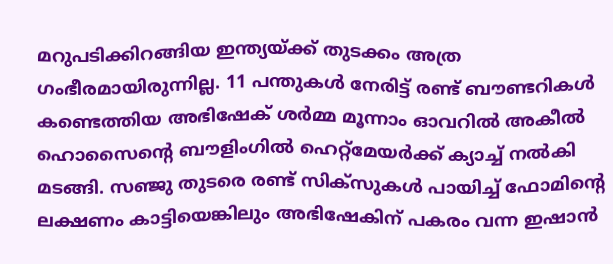മറുപടിക്കിറങ്ങിയ ഇന്ത്യയ്ക്ക് തുടക്കം അത്ര ഗംഭീരമായിരുന്നില്ല. 11 പന്തുകൾ നേരിട്ട് രണ്ട് ബൗണ്ടറികൾ കണ്ടെത്തിയ അഭിഷേക് ശർമ്മ മൂന്നാം ഓവറിൽ അകീൽ ഹൊസൈന്റെ ബൗളിംഗിൽ ഹെറ്റ്മേയർക്ക് ക്യാച്ച് നൽകി മടങ്ങി. സഞ്ജു തുടരെ രണ്ട് സിക്സുകൾ പായിച്ച് ഫോമിന്റെ ലക്ഷണം കാട്ടിയെങ്കിലും അഭിഷേകിന് പകരം വന്ന ഇഷാൻ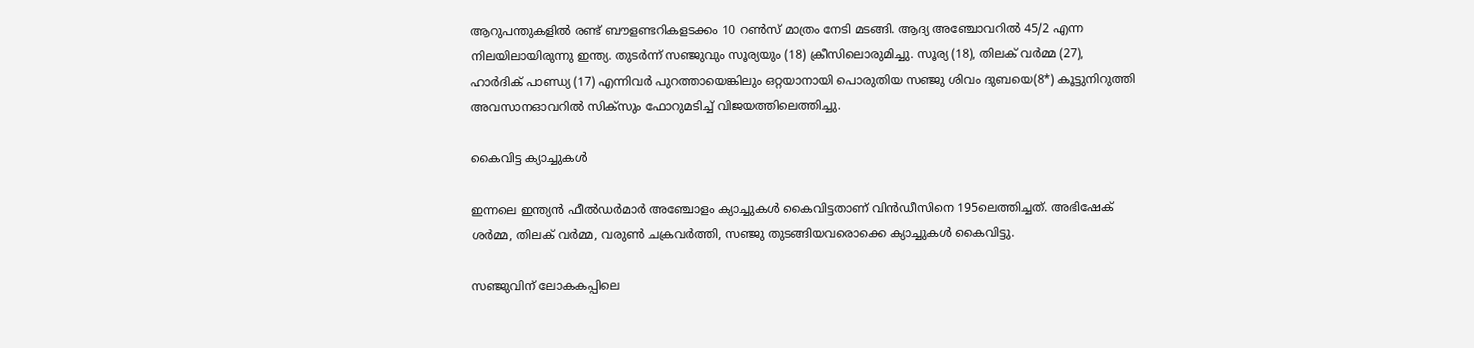ആറുപന്തുകളിൽ രണ്ട് ബൗളണ്ടറികളടക്കം 10 റൺസ് മാത്രം നേടി മടങ്ങി. ആദ്യ അഞ്ചോവറിൽ 45/2 എന്ന നിലയിലായിരുന്നു ഇന്ത്യ. തുടർന്ന് സഞ്ജുവും സൂര്യയും (18) ക്രീസിലൊരുമിച്ചു. സൂര്യ (18), തിലക് വർമ്മ (27), ഹാർദിക് പാണ്ഡ്യ (17) എന്നിവർ പുറത്തായെങ്കിലും ഒറ്റയാനായി പൊരുതിയ സഞ്ജു ശിവം ദുബയെ(8*) കൂട്ടുനിറുത്തി അവസാനഓവറിൽ സിക്സും ഫോറുമടിച്ച് വിജയത്തിലെത്തിച്ചു.

കൈവിട്ട ക്യാച്ചുകൾ

ഇന്നലെ ഇന്ത്യൻ ഫീൽഡർമാർ അഞ്ചോളം ക്യാച്ചുകൾ കൈവിട്ടതാണ് വിൻഡീസിനെ 195ലെത്തിച്ചത്. അഭിഷേക് ശർമ്മ, തിലക് വർമ്മ, വരുൺ ചക്രവർത്തി, സഞ്ജു തുടങ്ങിയവരൊക്കെ ക്യാച്ചുകൾ കൈവിട്ടു.

സഞ്ജുവിന് ലോകകപ്പിലെ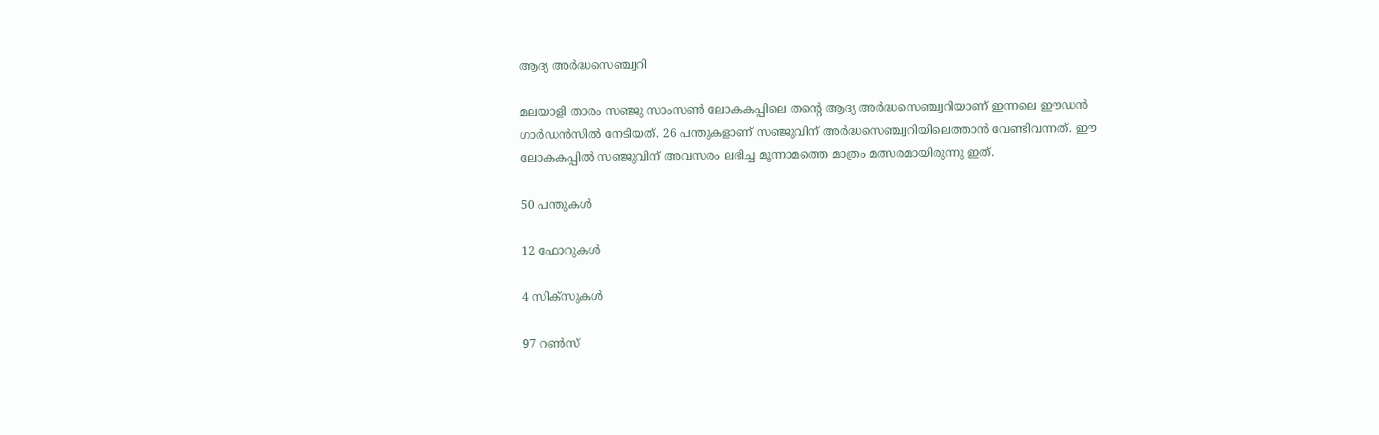ആദ്യ അർദ്ധസെഞ്ച്വറി

മലയാളി താരം സഞ്ജു സാംസൺ ലോകകപ്പിലെ തന്റെ ആദ്യ അർദ്ധസെഞ്ച്വറിയാണ് ഇന്നലെ ഈഡൻ ഗാർഡൻസിൽ നേടിയത്. 26 പന്തുകളാണ് സഞ്ജുവിന് അർദ്ധസെഞ്ച്വറിയിലെത്താൻ വേണ്ടിവന്നത്. ഈ ലോകകപ്പിൽ സഞ്ജുവിന് അവസരം ലഭിച്ച മൂന്നാമത്തെ മാത്രം മത്സരമായിരുന്നു ഇത്.

50 പന്തുകൾ

12 ഫോറുകൾ

4 സിക്സുകൾ

97 റൺസ്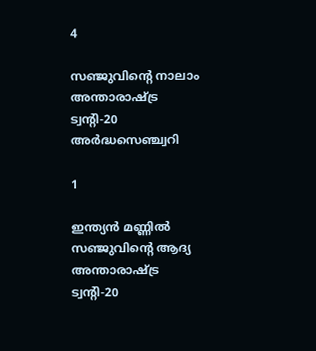4

സഞ്ജുവിന്റെ നാലാം അന്താരാഷ്ട്ര ട്വന്റി-20 അർദ്ധസെഞ്ച്വറി

1

ഇന്ത്യൻ മണ്ണിൽ സഞ്ജുവിന്റെ ആദ്യ അന്താരാഷ്ട്ര ട്വന്റി-20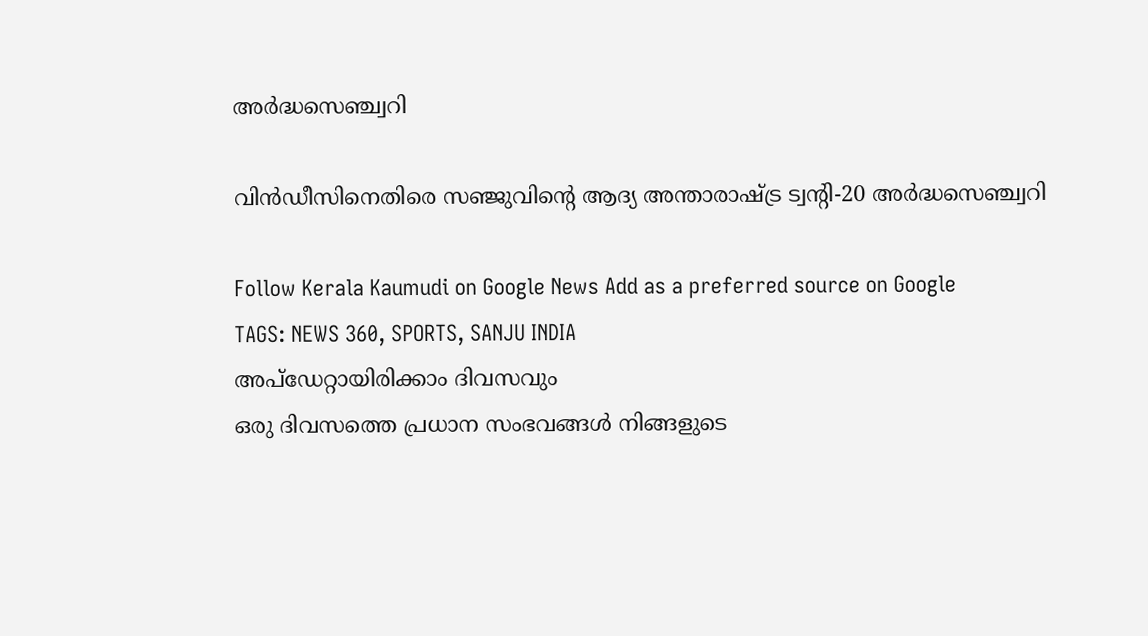അർദ്ധസെഞ്ച്വറി

വിൻഡീസിനെതിരെ സഞ്ജുവിന്റെ ആദ്യ അന്താരാഷ്ട്ര ട്വന്റി-20 അർദ്ധസെഞ്ച്വറി

Follow Kerala Kaumudi on Google News Add as a preferred source on Google
TAGS: NEWS 360, SPORTS, SANJU INDIA
അപ്ഡേറ്റായിരിക്കാം ദിവസവും
ഒരു ദിവസത്തെ പ്രധാന സംഭവങ്ങൾ നിങ്ങളുടെ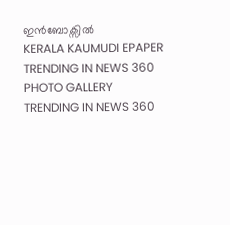ഇൻബോക്സിൽ
KERALA KAUMUDI EPAPER
TRENDING IN NEWS 360
PHOTO GALLERY
TRENDING IN NEWS 360